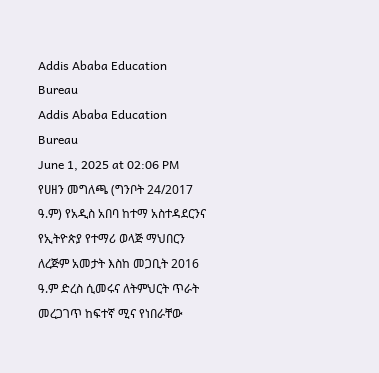Addis Ababa Education Bureau
Addis Ababa Education Bureau
June 1, 2025 at 02:06 PM
የሀዘን መግለጫ (ግንቦት 24/2017 ዓ.ም) የአዲስ አበባ ከተማ አስተዳደርንና የኢትዮጵያ የተማሪ ወላጅ ማህበርን ለረጅም አመታት እስከ መጋቢት 2016 ዓ.ም ድረስ ሲመሩና ለትምህርት ጥራት መረጋገጥ ከፍተኛ ሚና የነበራቸው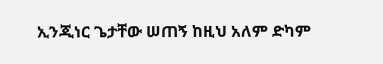ኢንጂነር ጌታቸው ሠጠኝ ከዚህ አለም ድካም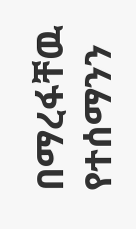በማረፋቸዉ የተሰማንን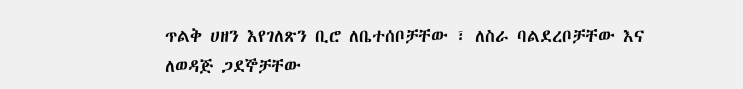ጥልቅ ሀዘን እየገለጽን ቢሮ ለቤተሰቦቻቸው ፣ ለስራ ባልደረቦቻቸው እና ለወዳጅ ጋደኞቻቸው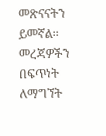መጽናናትን ይመኛል፡፡ መረጃዎችን በፍጥነት ለማግኘት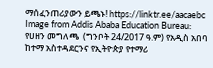ማሰፈንጠሪያውን ይጫኑ! https://linktr.ee/aacaebc
Image from Addis Ababa Education Bureau: የሀዘን መግለጫ  (ግንቦት 24/2017 ዓ.ም) የአዲስ አበባ ከተማ አስተዳደርንና የኢትዮጵያ የተማሪ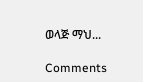ወላጅ ማህ...

Comments